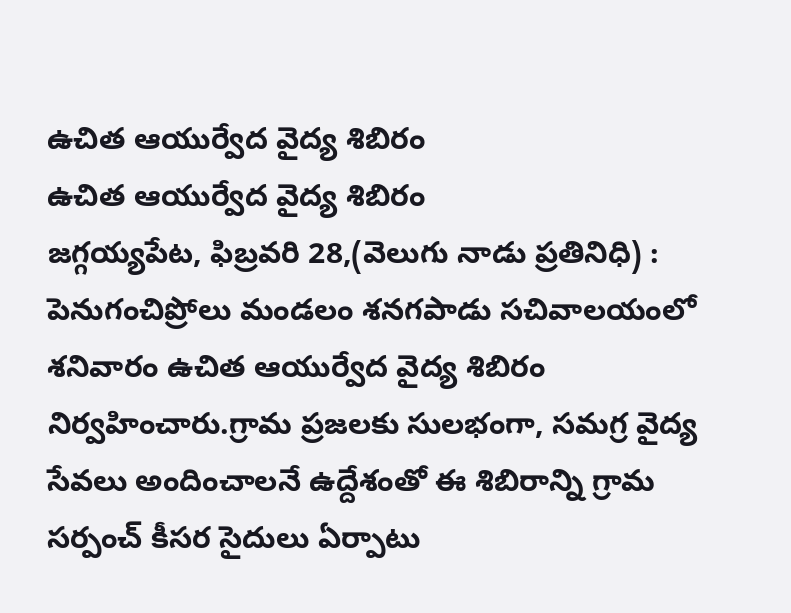ఉచిత ఆయుర్వేద వైద్య శిబిరం
ఉచిత ఆయుర్వేద వైద్య శిబిరం
జగ్గయ్యపేట, ఫిబ్రవరి 28,(వెలుగు నాడు ప్రతినిధి) : పెనుగంచిప్రోలు మండలం శనగపాడు సచివాలయంలో శనివారం ఉచిత ఆయుర్వేద వైద్య శిబిరం నిర్వహించారు.గ్రామ ప్రజలకు సులభంగా, సమగ్ర వైద్య సేవలు అందించాలనే ఉద్దేశంతో ఈ శిబిరాన్ని గ్రామ సర్పంచ్ కీసర సైదులు ఏర్పాటు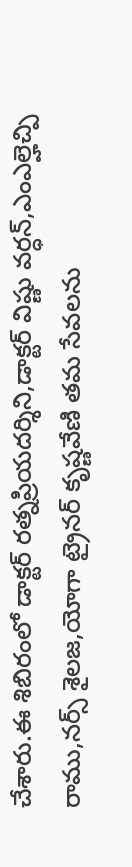చేశారు.ఈ శిబిరంలో డాక్టర్ రత్నప్రియదర్శిని,డాక్టర్ విష్ణు వర్ధన్,ఎంఎల్హెచ్పి రాము,నర్స్ శైలజ,యోగా ట్రైనర్ కృష్ణవేణి తమ సేవలను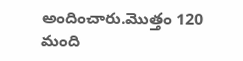అందించారు.మొత్తం 120 మంది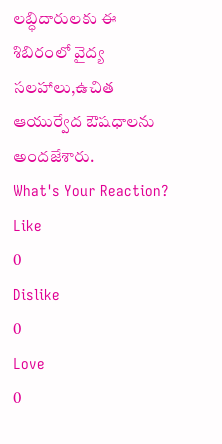లబ్ధిదారులకు ఈ శిబిరంలో వైద్య సలహాలు,ఉచిత ఆయుర్వేద ఔషధాలను అందజేశారు.
What's Your Reaction?
Like
0
Dislike
0
Love
0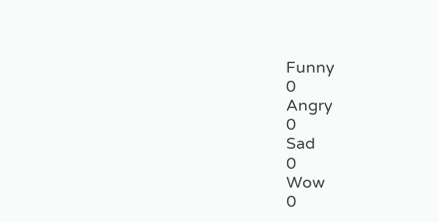Funny
0
Angry
0
Sad
0
Wow
0